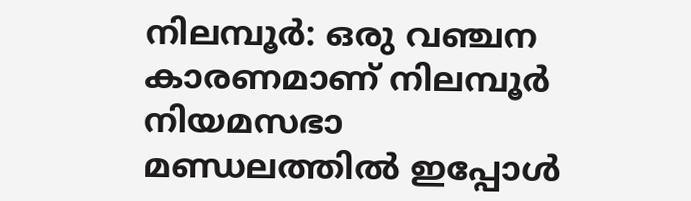നിലമ്പൂര്‍: ഒരു വഞ്ചന കാരണമാണ് നിലമ്പൂര്‍ നിയമസഭാ മണ്ഡലത്തില്‍ ഇപ്പോള്‍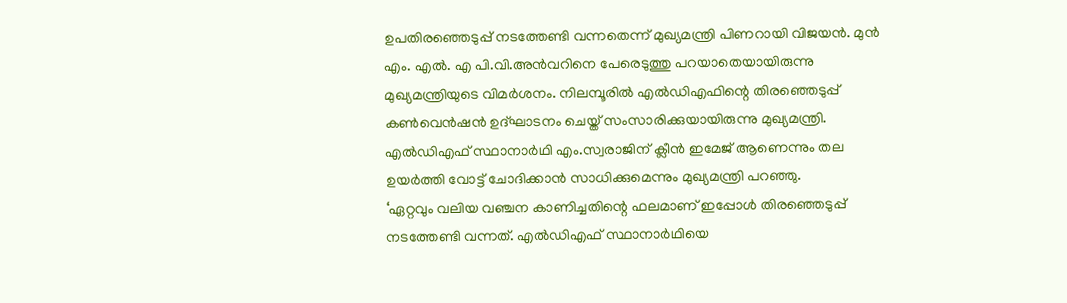ഉപതിരഞ്ഞെടുപ്പ് നടത്തേണ്ടി വന്നതെന്ന് മുഖ്യമന്ത്രി പിണറായി വിജയന്‍. മുന്‍ എം. എല്‍. എ പി.വി.അന്‍വറിനെ പേരെടുത്തു പറയാതെയായിരുന്നു മുഖ്യമന്ത്രിയുടെ വിമര്‍ശനം. നിലമ്പൂരില്‍ എല്‍ഡിഎഫിന്റെ തിരഞ്ഞെടുപ്പ് കണ്‍വെന്‍ഷന്‍ ഉദ്ഘാടനം ചെയ്ത് സംസാരിക്കുയായിരുന്നു മുഖ്യമന്ത്രി. എല്‍ഡിഎഫ് സ്ഥാനാര്‍ഥി എം.സ്വരാജിന് ക്ലീന്‍ ഇമേജ് ആണെന്നും തല ഉയര്‍ത്തി വോട്ട് ചോദിക്കാന്‍ സാധിക്കുമെന്നും മുഖ്യമന്ത്രി പറഞ്ഞു.
‘ഏറ്റവും വലിയ വഞ്ചന കാണിച്ചതിന്റെ ഫലമാണ് ഇപ്പോള്‍ തിരഞ്ഞെടുപ്പ് നടത്തേണ്ടി വന്നത്. എല്‍ഡിഎഫ് സ്ഥാനാര്‍ഥിയെ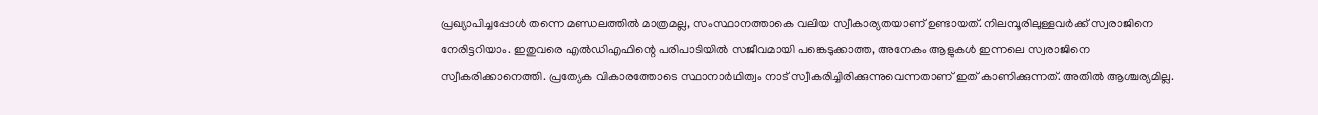പ്രഖ്യാപിച്ചപ്പോള്‍ തന്നെ മണ്ഡലത്തില്‍ മാത്രമല്ല, സംസ്ഥാനത്താകെ വലിയ സ്വീകാര്യതയാണ് ഉണ്ടായത്. നിലമ്പൂരിലുള്ളവര്‍ക്ക് സ്വരാജിനെ നേരിട്ടറിയാം. ഇതുവരെ എല്‍ഡിഎഫിന്റെ പരിപാടിയില്‍ സജീവമായി പങ്കെടുക്കാത്ത, അനേകം ആളുകള്‍ ഇന്നലെ സ്വരാജിനെ സ്വീകരിക്കാനെത്തി. പ്രത്യേക വികാരത്തോടെ സ്ഥാനാര്‍ഥിത്വം നാട് സ്വീകരിച്ചിരിക്കുന്നുവെന്നതാണ് ഇത് കാണിക്കുന്നത്. അതില്‍ ആശ്ചര്യമില്ല.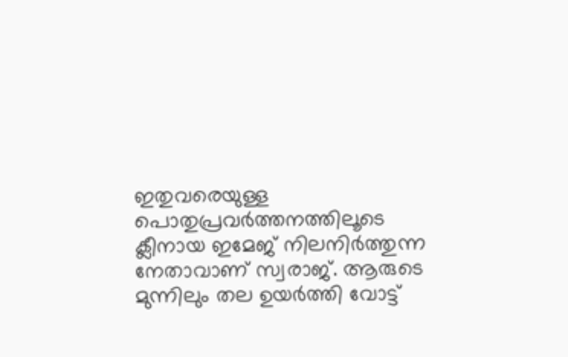ഇതുവരെയുള്ള പൊതുപ്രവര്‍ത്തനത്തിലൂടെ ക്ലീനായ ഇമേജ് നിലനിര്‍ത്തുന്ന നേതാവാണ് സ്വരാജ്. ആരുടെ മുന്നിലും തല ഉയര്‍ത്തി വോട്ട്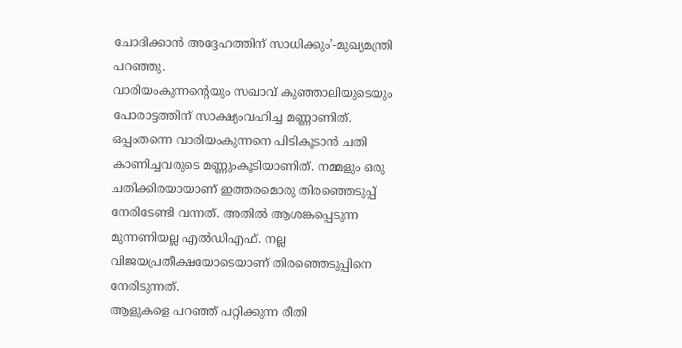ചോദിക്കാന്‍ അദ്ദേഹത്തിന് സാധിക്കും’-മുഖ്യമന്ത്രി പറഞ്ഞു.
വാരിയംകുന്നന്റെയും സഖാവ് കുഞ്ഞാലിയുടെയും പോരാട്ടത്തിന് സാക്ഷ്യംവഹിച്ച മണ്ണാണിത്. ഒപ്പംതന്നെ വാരിയംകുന്നനെ പിടികൂടാന്‍ ചതി കാണിച്ചവരുടെ മണ്ണുംകൂടിയാണിത്. നമ്മളും ഒരു ചതിക്കിരയായാണ് ഇത്തരമൊരു തിരഞ്ഞെടുപ്പ് നേരിടേണ്ടി വന്നത്. അതില്‍ ആശങ്കപ്പെടുന്ന മുന്നണിയല്ല എല്‍ഡിഎഫ്. നല്ല വിജയപ്രതീക്ഷയോടെയാണ് തിരഞ്ഞെടുപ്പിനെ നേരിടുന്നത്.
ആളുകളെ പറഞ്ഞ് പറ്റിക്കുന്ന രീതി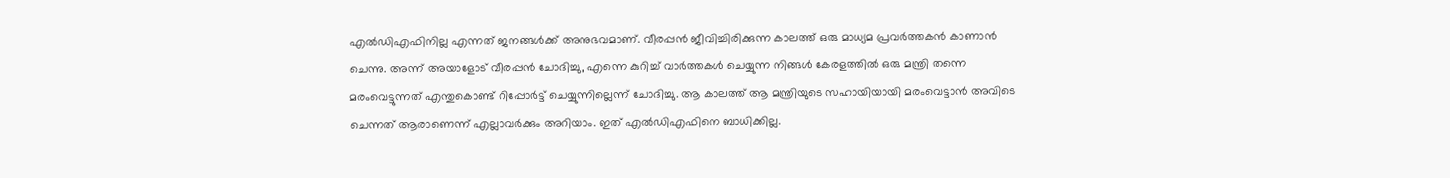എല്‍ഡിഎഫിനില്ല എന്നത് ജനങ്ങള്‍ക്ക് അനുഭവമാണ്. വീരപ്പന്‍ ജീവിച്ചിരിക്കുന്ന കാലത്ത് ഒരു മാധ്യമ പ്രവര്‍ത്തകന്‍ കാണാന്‍ ചെന്നു. അന്ന് അയാളോട് വീരപ്പന്‍ ചോദിച്ചു, എന്നെ കുറിച്ച് വാര്‍ത്തകള്‍ ചെയ്യുന്ന നിങ്ങള്‍ കേരളത്തില്‍ ഒരു മന്ത്രി തന്നെ മരംവെട്ടുന്നത് എന്തുകൊണ്ട് റിപ്പോര്‍ട്ട് ചെയ്യുന്നില്ലെന്ന് ചോദിച്ചു. ആ കാലത്ത് ആ മന്ത്രിയുടെ സഹായിയായി മരംവെട്ടാന്‍ അവിടെ ചെന്നത് ആരാണെന്ന് എല്ലാവര്‍ക്കും അറിയാം. ഇത് എല്‍ഡിഎഫിനെ ബാധിക്കില്ല.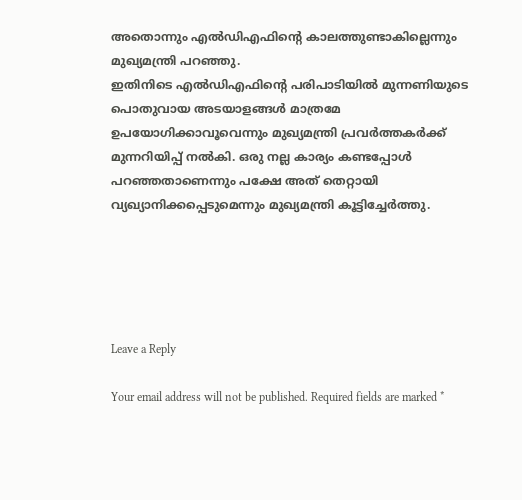അതൊന്നും എല്‍ഡിഎഫിന്റെ കാലത്തുണ്ടാകില്ലെന്നും മുഖ്യമന്ത്രി പറഞ്ഞു.
ഇതിനിടെ എല്‍ഡിഎഫിന്റെ പരിപാടിയില്‍ മുന്നണിയുടെ പൊതുവായ അടയാളങ്ങള്‍ മാത്രമേ ഉപയോഗിക്കാവൂവെന്നും മുഖ്യമന്ത്രി പ്രവര്‍ത്തകര്‍ക്ക് മുന്നറിയിപ്പ് നല്‍കി. ഒരു നല്ല കാര്യം കണ്ടപ്പോള്‍ പറഞ്ഞതാണെന്നും പക്ഷേ അത് തെറ്റായി വ്യഖ്യാനിക്കപ്പെടുമെന്നും മുഖ്യമന്ത്രി കൂട്ടിച്ചേര്‍ത്തു.





Leave a Reply

Your email address will not be published. Required fields are marked *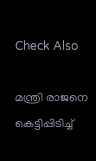Check Also

മന്ത്രി രാജനെ കെട്ടിപ്പിടിച്ച്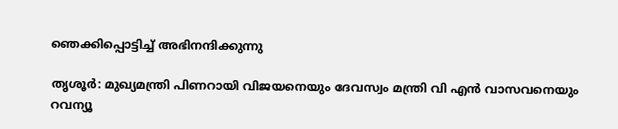ഞെക്കിപ്പൊട്ടിച്ച് അഭിനന്ദിക്കുന്നു

തൃശൂര്‍: മുഖ്യമന്ത്രി പിണറായി വിജയനെയും ദേവസ്വം മന്ത്രി വി എന്‍ വാസവനെയും റവന്യൂ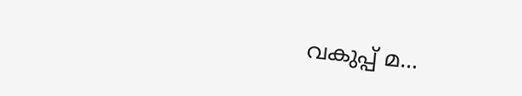വകുപ്പ് മ…